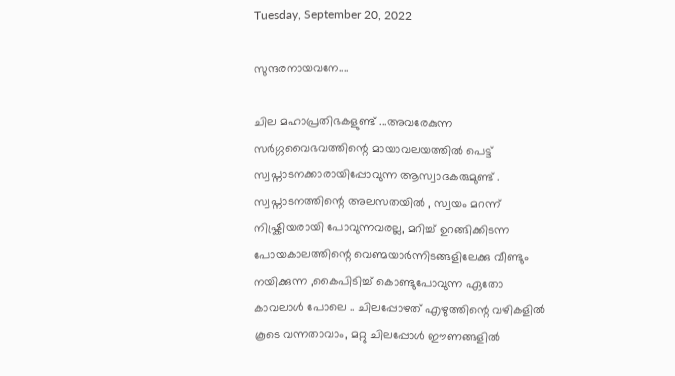Tuesday, September 20, 2022

സുന്ദരനായവനേ....

ചില മഹാപ്രതിഭകളുണ്ട് ...അവരേകുന്ന സർഗ്ഗവൈഭവത്തിന്റെ മായാവലയത്തിൽ പെട്ട് സ്വപ്നാടനക്കാരായിപ്പോവുന്ന ആസ്വാദകരുമുണ്ട് . സ്വപ്നാടനത്തിന്റെ അലസതയിൽ , സ്വയം മറന്ന് നിഷ്ക്രിയരായി പോവുന്നവരല്ല, മറിച്ച് ഉറങ്ങിക്കിടന്ന പോയകാലത്തിന്റെ വെണ്മയാർന്നിടങ്ങളിലേക്കു വീണ്ടും നയിക്കുന്ന ,കൈപിടിച്ച് കൊണ്ടുപോവുന്ന ഏതോ കാവലാൾ പോലെ .. ചിലപ്പോഴത് എഴുത്തിന്റെ വഴികളിൽ കൂടെ വന്നതാവാം, മറ്റു ചിലപ്പോൾ ഈണങ്ങളിൽ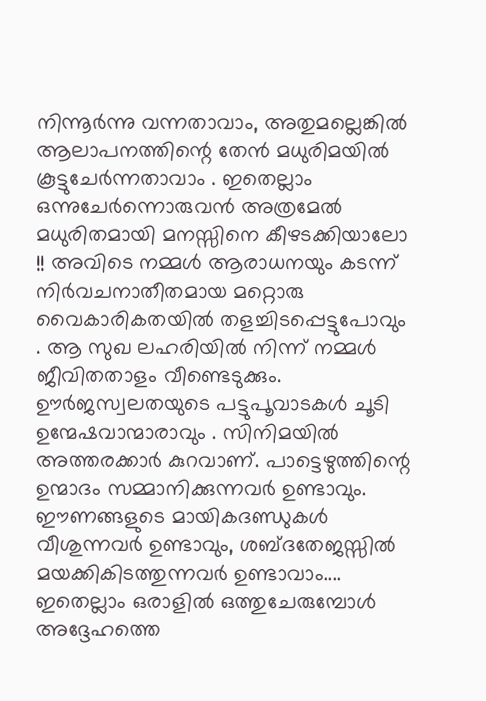നിന്നൂർന്നു വന്നതാവാം, അതുമല്ലെങ്കിൽ ആലാപനത്തിന്റെ തേൻ മധുരിമയിൽ കൂട്ടുചേർന്നതാവാം . ഇതെല്ലാം ഒന്നുചേർന്നൊരുവൻ അത്രമേൽ മധുരിതമായി മനസ്സിനെ കീഴടക്കിയാലോ !! അവിടെ നമ്മൾ ആരാധനയും കടന്ന് നിർവചനാതീതമായ മറ്റൊരു വൈകാരികതയിൽ തളച്ചിടപ്പെട്ടുപോവും . ആ സുഖ ലഹരിയിൽ നിന്ന് നമ്മൾ ജീവിതതാളം വീണ്ടെടുക്കും. ഊർജസ്വലതയുടെ പട്ടുപൂവാടകൾ ചൂടി ഉന്മേഷവാന്മാരാവും . സിനിമയിൽ അത്തരക്കാർ കുറവാണ്. പാട്ടെഴുത്തിന്റെ ഉന്മാദം സമ്മാനിക്കുന്നവർ ഉണ്ടാവും. ഈണങ്ങളുടെ മായികദണ്ഡുകൾ വീശുന്നവർ ഉണ്ടാവും, ശബ്ദതേജസ്സിൽ മയക്കികിടത്തുന്നവർ ഉണ്ടാവാം.... ഇതെല്ലാം ഒരാളിൽ ഒത്തുചേരുമ്പോൾ അദ്ദേഹത്തെ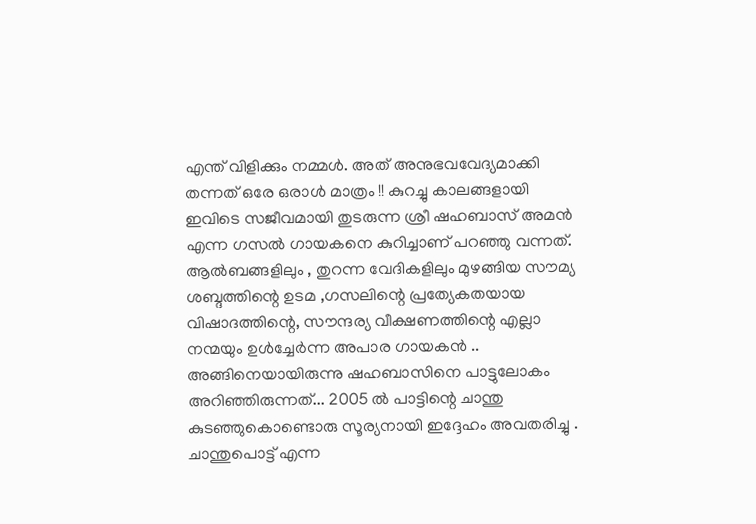എന്ത് വിളിക്കും നമ്മൾ. അത് അനുഭവവേദ്യമാക്കി തന്നത് ഒരേ ഒരാൾ മാത്രം !! കുറച്ചു കാലങ്ങളായി ഇവിടെ സജീവമായി തുടരുന്ന ശ്രീ ഷഹബാസ് അമൻ എന്ന ഗസൽ ഗായകനെ കുറിച്ചാണ് പറഞ്ഞു വന്നത്. ആൽബങ്ങളിലും , തുറന്ന വേദികളിലും മുഴങ്ങിയ സൗമ്യ ശബ്ദത്തിന്റെ ഉടമ ,ഗസലിന്റെ പ്രത്യേകതയായ വിഷാദത്തിന്റെ, സൗന്ദര്യ വീക്ഷണത്തിന്റെ എല്ലാ നന്മയും ഉൾച്ചേർന്ന അപാര ഗായകൻ .. അങ്ങിനെയായിരുന്നു ഷഹബാസിനെ പാട്ടുലോകം അറിഞ്ഞിരുന്നത്... 2005 ൽ പാട്ടിന്റെ ചാന്തു കുടഞ്ഞുകൊണ്ടൊരു സൂര്യനായി ഇദ്ദേഹം അവതരിച്ചു . ചാന്തുപൊട്ട് എന്ന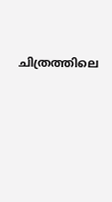ചിത്രത്തിലെ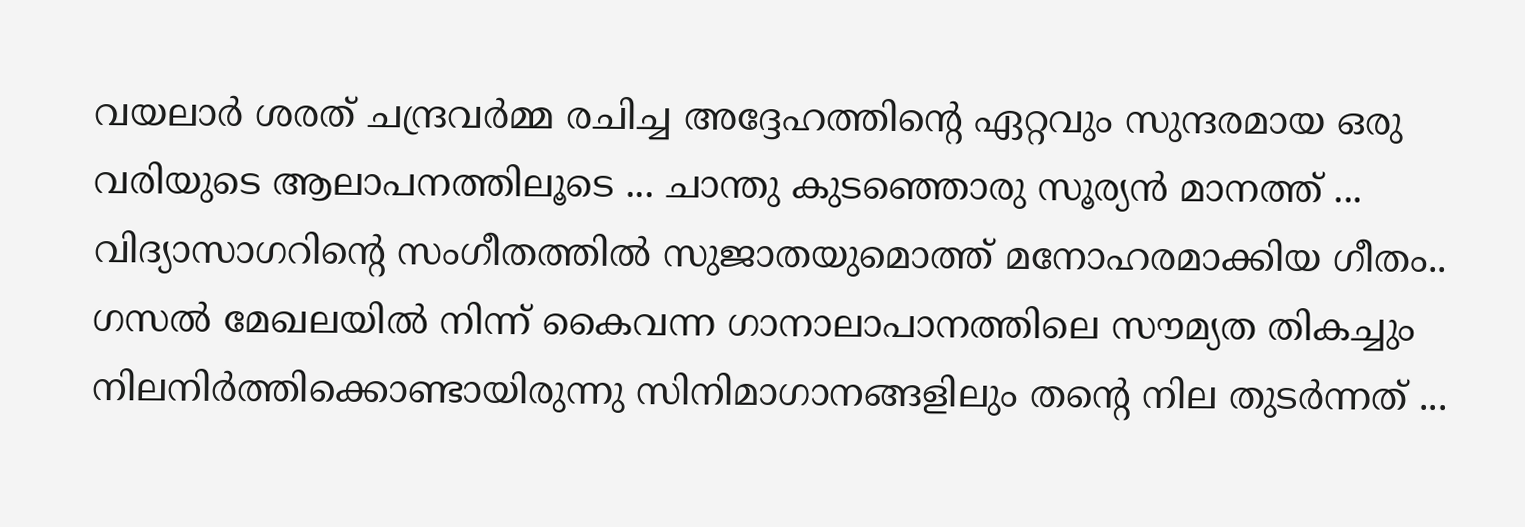വയലാർ ശരത് ചന്ദ്രവർമ്മ രചിച്ച അദ്ദേഹത്തിന്റെ ഏറ്റവും സുന്ദരമായ ഒരു വരിയുടെ ആലാപനത്തിലൂടെ ... ചാന്തു കുടഞ്ഞൊരു സൂര്യൻ മാനത്ത് ... വിദ്യാസാഗറിന്റെ സംഗീതത്തിൽ സുജാതയുമൊത്ത് മനോഹരമാക്കിയ ഗീതം.. ഗസൽ മേഖലയിൽ നിന്ന് കൈവന്ന ഗാനാലാപാനത്തിലെ സൗമ്യത തികച്ചും നിലനിർത്തിക്കൊണ്ടായിരുന്നു സിനിമാഗാനങ്ങളിലും തന്റെ നില തുടർന്നത് ...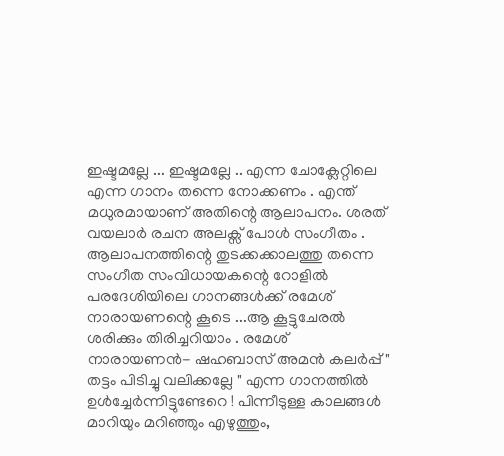ഇഷ്ടമല്ലേ ... ഇഷ്ടമല്ലേ .. എന്ന ചോക്ലേറ്റിലെ എന്ന ഗാനം തന്നെ നോക്കണം . എന്ത് മധുരമായാണ് അതിന്റെ ആലാപനം. ശരത് വയലാർ രചന അലക്സ് പോൾ സംഗീതം . ആലാപനത്തിന്റെ തുടക്കക്കാലത്തു തന്നെ സംഗീത സംവിധായകന്റെ റോളിൽ പരദേശിയിലെ ഗാനങ്ങൾക്ക് രമേശ് നാരായണന്റെ കൂടെ ...ആ കൂട്ടുചേരൽ ശരിക്കും തിരിച്ചറിയാം . രമേശ് നാരായണൻ- ഷഹബാസ് അമൻ കലർപ്പ് " തട്ടം പിടിച്ചു വലിക്കല്ലേ " എന്ന ഗാനത്തിൽ ഉൾച്ചേർന്നിട്ടുണ്ടേറെ ! പിന്നീടുള്ള കാലങ്ങൾ മാറിയും മറിഞ്ഞും എഴുത്തും,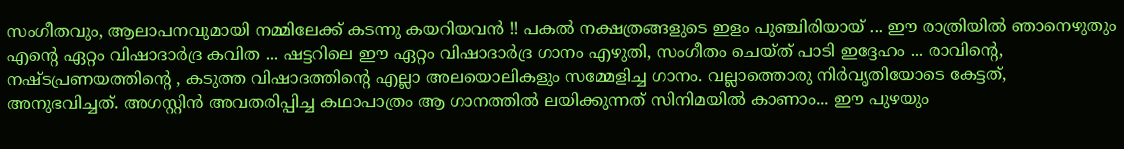സംഗീതവും, ആലാപനവുമായി നമ്മിലേക്ക്‌ കടന്നു കയറിയവൻ !! പകൽ നക്ഷത്രങ്ങളുടെ ഇളം പുഞ്ചിരിയായ് ... ഈ രാത്രിയിൽ ഞാനെഴുതും എന്റെ ഏറ്റം വിഷാദാർദ്ര കവിത ... ഷട്ടറിലെ ഈ ഏറ്റം വിഷാദാർദ്ര ഗാനം എഴുതി, സംഗീതം ചെയ്ത് പാടി ഇദ്ദേഹം ... രാവിന്റെ, നഷ്ടപ്രണയത്തിന്റെ , കടുത്ത വിഷാദത്തിന്റെ എല്ലാ അലയൊലികളും സമ്മേളിച്ച ഗാനം. വല്ലാത്തൊരു നിർവൃതിയോടെ കേട്ടത്, അനുഭവിച്ചത്. അഗസ്റ്റിൻ അവതരിപ്പിച്ച കഥാപാത്രം ആ ഗാനത്തിൽ ലയിക്കുന്നത് സിനിമയിൽ കാണാം... ഈ പുഴയും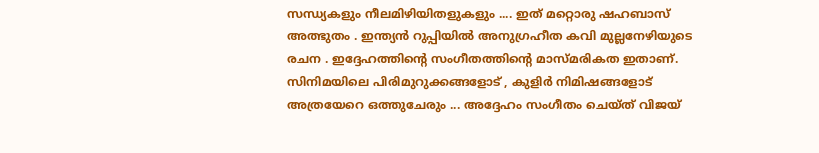സന്ധ്യകളും നീലമിഴിയിതളുകളും .... ഇത് മറ്റൊരു ഷഹബാസ് അത്ഭുതം . ഇന്ത്യൻ റുപ്പിയിൽ അനുഗ്രഹീത കവി മുല്ലനേഴിയുടെ രചന . ഇദ്ദേഹത്തിന്റെ സംഗീതത്തിന്റെ മാസ്മരികത ഇതാണ്. സിനിമയിലെ പിരിമുറുക്കങ്ങളോട് , കുളിർ നിമിഷങ്ങളോട് അത്രയേറെ ഒത്തുചേരും ... അദ്ദേഹം സംഗീതം ചെയ്ത് വിജയ്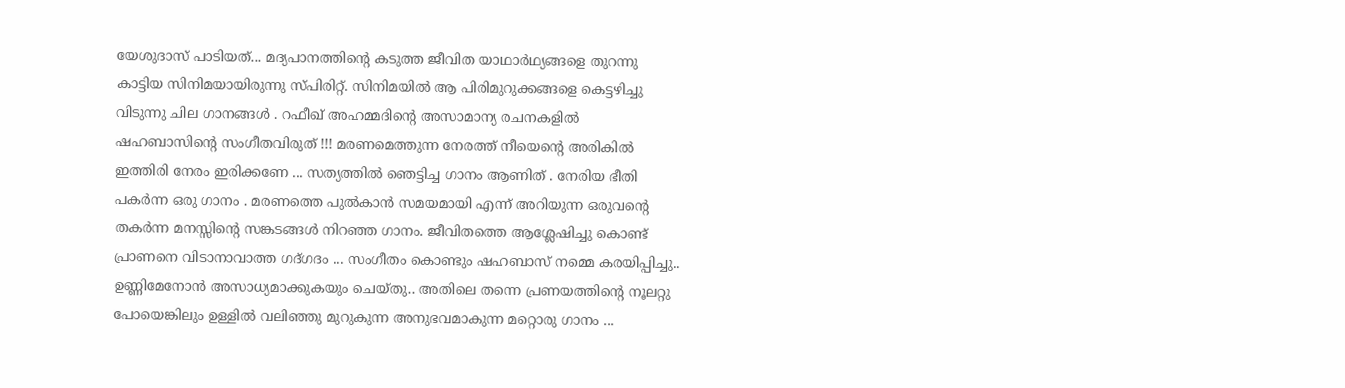യേശുദാസ് പാടിയത്... മദ്യപാനത്തിന്റെ കടുത്ത ജീവിത യാഥാർഥ്യങ്ങളെ തുറന്നു കാട്ടിയ സിനിമയായിരുന്നു സ്പിരിറ്റ്. സിനിമയിൽ ആ പിരിമുറുക്കങ്ങളെ കെട്ടഴിച്ചു വിടുന്നു ചില ഗാനങ്ങൾ . റഫീഖ് അഹമ്മദിന്റെ അസാമാന്യ രചനകളിൽ ഷഹബാസിന്റെ സംഗീതവിരുത് !!! മരണമെത്തുന്ന നേരത്ത് നീയെന്റെ അരികിൽ ഇത്തിരി നേരം ഇരിക്കണേ ... സത്യത്തിൽ ഞെട്ടിച്ച ഗാനം ആണിത് . നേരിയ ഭീതി പകർന്ന ഒരു ഗാനം . മരണത്തെ പുൽകാൻ സമയമായി എന്ന് അറിയുന്ന ഒരുവന്റെ തകർന്ന മനസ്സിന്റെ സങ്കടങ്ങൾ നിറഞ്ഞ ഗാനം. ജീവിതത്തെ ആശ്ലേഷിച്ചു കൊണ്ട് പ്രാണനെ വിടാനാവാത്ത ഗദ്ഗദം ... സംഗീതം കൊണ്ടും ഷഹബാസ് നമ്മെ കരയിപ്പിച്ചു.. ഉണ്ണിമേനോൻ അസാധ്യമാക്കുകയും ചെയ്തു.. അതിലെ തന്നെ പ്രണയത്തിന്റെ നൂലറ്റു പോയെങ്കിലും ഉള്ളിൽ വലിഞ്ഞു മുറുകുന്ന അനുഭവമാകുന്ന മറ്റൊരു ഗാനം ...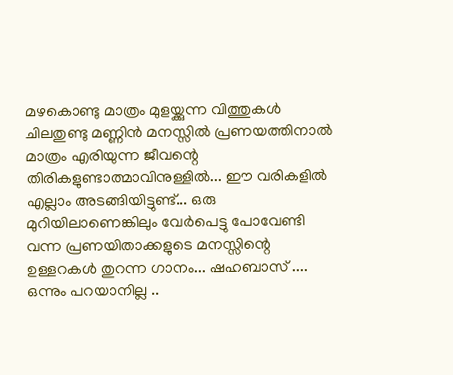മഴകൊണ്ടു മാത്രം മുളയ്ക്കുന്ന വിത്തുകൾ ചിലതുണ്ടു മണ്ണിൻ മനസ്സിൽ പ്രണയത്തിനാൽ മാത്രം എരിയുന്ന ജീവന്റെ തിരികളുണ്ടാത്മാവിനുള്ളിൽ... ഈ വരികളിൽ എല്ലാം അടങ്ങിയിട്ടുണ്ട്... ഒരു മുറിയിലാണെങ്കിലും വേർപെട്ടു പോവേണ്ടി വന്ന പ്രണയിതാക്കളുടെ മനസ്സിന്റെ ഉള്ളറകൾ തുറന്ന ഗാനം... ഷഹബാസ് .... ഒന്നും പറയാനില്ല ..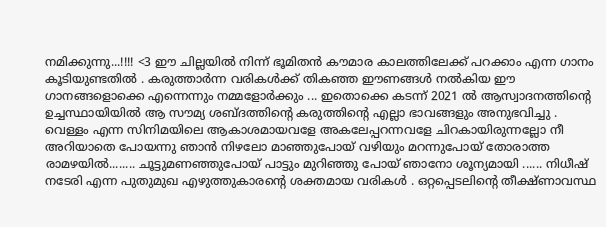നമിക്കുന്നു...!!!! <3 ഈ ചില്ലയിൽ നിന്ന് ഭൂമിതൻ കൗമാര കാലത്തിലേക്ക് പറക്കാം എന്ന ഗാനം കൂടിയുണ്ടതിൽ . കരുത്താർന്ന വരികൾക്ക് തികഞ്ഞ ഈണങ്ങൾ നൽകിയ ഈ ഗാനങ്ങളൊക്കെ എന്നെന്നും നമ്മളോർക്കും ... ഇതൊക്കെ കടന്ന് 2021 ൽ ആസ്വാദനത്തിന്റെ ഉച്ചസ്ഥായിയിൽ ആ സൗമ്യ ശബ്ദത്തിന്റെ കരുത്തിന്റെ എല്ലാ ഭാവങ്ങളും അനുഭവിച്ചു . വെള്ളം എന്ന സിനിമയിലെ ആകാശമായവളേ അകലേപ്പറന്നവളേ ചിറകായിരുന്നല്ലോ നീ അറിയാതെ പോയന്നു ഞാൻ നിഴലോ മാഞ്ഞുപോയ് വഴിയും മറന്നുപോയ് തോരാത്ത രാമഴയിൽ........ ചൂട്ടുമണഞ്ഞുപോയ് പാട്ടും മുറിഞ്ഞു പോയ് ഞാനോ ശൂന്യമായി ...... നിധീഷ് നടേരി എന്ന പുതുമുഖ എഴുത്തുകാരന്റെ ശക്തമായ വരികൾ . ഒറ്റപ്പെടലിന്റെ തീക്ഷ്ണാവസ്ഥ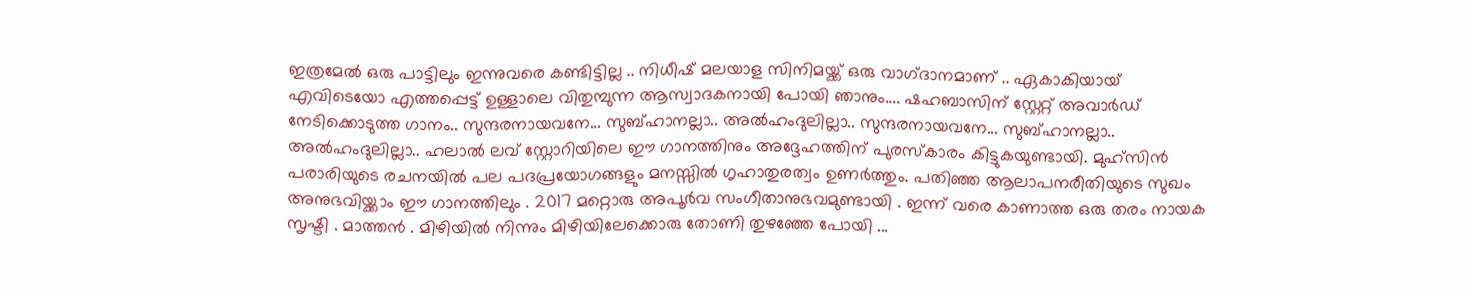ഇത്രമേൽ ഒരു പാട്ടിലും ഇന്നുവരെ കണ്ടിട്ടില്ല .. നിധീഷ് മലയാള സിനിമയ്ക്ക് ഒരു വാഗ്‌ദാനമാണ് .. ഏകാകിയായ് എവിടെയോ എത്തപ്പെട്ട് ഉള്ളാലെ വിതുമ്പുന്ന ആസ്വാദകനായി പോയി ഞാനും.... ഷഹബാസിന് സ്റ്റേറ്റ് അവാർഡ് നേടിക്കൊടുത്ത ഗാനം.. സുന്ദരനായവനേ... സുബ്ഹാനല്ലാ.. അൽഹംദുലില്ലാ.. സുന്ദരനായവനേ... സുബ്ഹാനല്ലാ.. അൽഹംദുലില്ലാ.. ഹലാൽ ലവ് സ്റ്റോറിയിലെ ഈ ഗാനത്തിനും അദ്ദേഹത്തിന് പുരസ്കാരം കിട്ടുകയുണ്ടായി. മുഹ്‌സിൻ പരാരിയുടെ രചനയിൽ പല പദപ്രയോഗങ്ങളും മനസ്സിൽ ഗൃഹാതുരത്വം ഉണർത്തും. പതിഞ്ഞ ആലാപനരീതിയുടെ സുഖം അനുഭവിയ്ക്കാം ഈ ഗാനത്തിലും . 2017 മറ്റൊരു അപൂർവ സംഗീതാനുഭവമുണ്ടായി . ഇന്ന് വരെ കാണാത്ത ഒരു തരം നായക സൃഷ്ടി . മാത്തൻ . മിഴിയിൽ നിന്നും മിഴിയിലേക്കൊരു തോണി തുഴഞ്ഞേ പോയി ...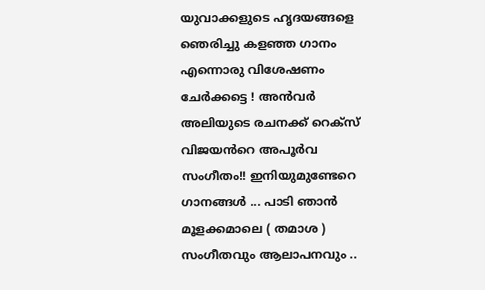യുവാക്കളുടെ ഹൃദയങ്ങളെ ഞെരിച്ചു കളഞ്ഞ ഗാനം എന്നൊരു വിശേഷണം ചേർക്കട്ടെ ! അൻവർ അലിയുടെ രചനക്ക് റെക്സ് വിജയൻറെ അപൂർവ സംഗീതം!! ഇനിയുമുണ്ടേറെ ഗാനങ്ങൾ ... പാടി ഞാൻ മൂളക്കമാലെ ( തമാശ ) സംഗീതവും ആലാപനവും ..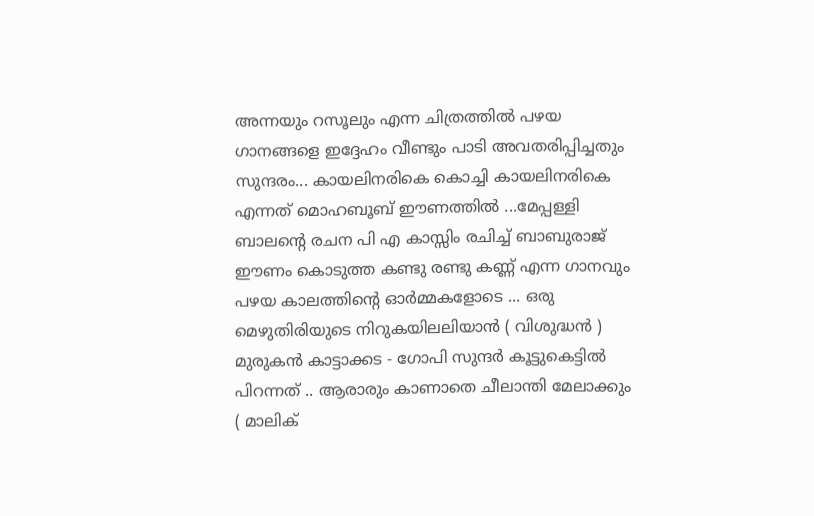അന്നയും റസൂലും എന്ന ചിത്രത്തിൽ പഴയ ഗാനങ്ങളെ ഇദ്ദേഹം വീണ്ടും പാടി അവതരിപ്പിച്ചതും സുന്ദരം... കായലിനരികെ കൊച്ചി കായലിനരികെ എന്നത് മൊഹബൂബ്‌ ഈണത്തിൽ ...മേപ്പള്ളി ബാലന്റെ രചന പി എ കാസ്സിം രചിച്ച് ബാബുരാജ് ഈണം കൊടുത്ത കണ്ടു രണ്ടു കണ്ണ് എന്ന ഗാനവും പഴയ കാലത്തിന്റെ ഓർമ്മകളോടെ ... ഒരു മെഴുതിരിയുടെ നിറുകയിലലിയാൻ ( വിശുദ്ധൻ ) മുരുകൻ കാട്ടാക്കട - ഗോപി സുന്ദർ കൂട്ടുകെട്ടിൽ പിറന്നത് .. ആരാരും കാണാതെ ചീലാന്തി മേലാക്കും ( മാലിക്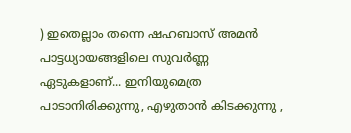) ഇതെല്ലാം തന്നെ ഷഹബാസ് അമൻ പാട്ടധ്യായങ്ങളിലെ സുവർണ്ണ ഏടുകളാണ്... ഇനിയുമെത്ര പാടാനിരിക്കുന്നു, എഴുതാൻ കിടക്കുന്നു ,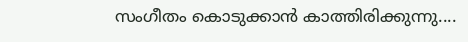സംഗീതം കൊടുക്കാൻ കാത്തിരിക്കുന്നു....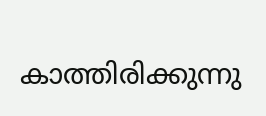കാത്തിരിക്കുന്നു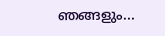ഞങ്ങളും...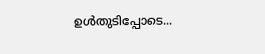ഉൾതുടിപ്പോടെ...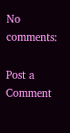No comments:

Post a Comment